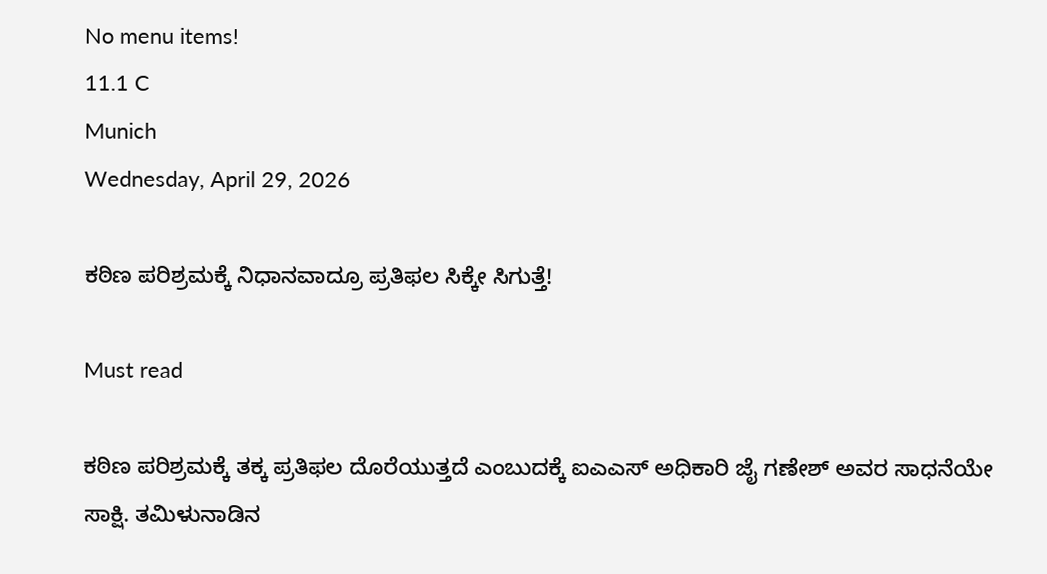No menu items!
11.1 C
Munich
Wednesday, April 29, 2026

ಕಠಿಣ ಪರಿಶ್ರಮಕ್ಕೆ ನಿಧಾನವಾದ್ರೂ ಪ್ರತಿಫಲ ಸಿಕ್ಕೇ ಸಿಗುತ್ತೆ!

Must read

ಕಠಿಣ ಪರಿಶ್ರಮಕ್ಕೆ ತಕ್ಕ ಪ್ರತಿಫಲ ದೊರೆಯುತ್ತದೆ ಎಂಬುದಕ್ಕೆ ಐಎಎಸ್ ಅಧಿಕಾರಿ ಜೈ ಗಣೇಶ್ ಅವರ ಸಾಧನೆಯೇ ಸಾಕ್ಷಿ. ತಮಿಳುನಾಡಿನ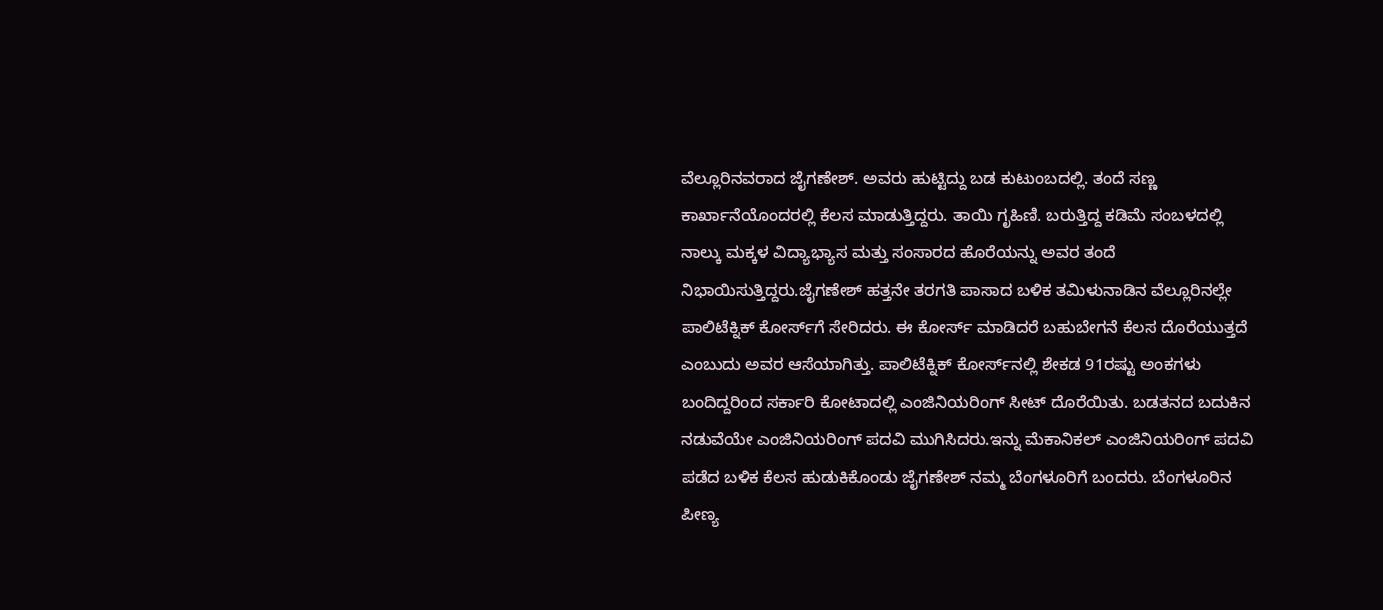ವೆಲ್ಲೂರಿನವರಾದ ಜೈಗಣೇಶ್. ಅವರು ಹುಟ್ಟಿದ್ದು ಬಡ ಕುಟುಂಬದಲ್ಲಿ. ತಂದೆ ಸಣ್ಣ ಕಾರ್ಖಾನೆಯೊಂದರಲ್ಲಿ ಕೆಲಸ ಮಾಡುತ್ತಿದ್ದರು. ತಾಯಿ ಗೃಹಿಣಿ. ಬರುತ್ತಿದ್ದ ಕಡಿಮೆ ಸಂಬಳದಲ್ಲಿ ನಾಲ್ಕು ಮಕ್ಕಳ ವಿದ್ಯಾಭ್ಯಾಸ ಮತ್ತು ಸಂಸಾರದ ಹೊರೆಯನ್ನು ಅವರ ತಂದೆ ನಿಭಾಯಿಸುತ್ತಿದ್ದರು.ಜೈಗಣೇಶ್ ಹತ್ತನೇ ತರಗತಿ ಪಾಸಾದ ಬಳಿಕ ತಮಿಳುನಾಡಿನ ವೆಲ್ಲೂರಿನಲ್ಲೇ ಪಾಲಿಟೆಕ್ನಿಕ್ ಕೋರ್ಸ್‌ಗೆ ಸೇರಿದರು. ಈ ಕೋರ್ಸ್ ಮಾಡಿದರೆ ಬಹುಬೇಗನೆ ಕೆಲಸ ದೊರೆಯುತ್ತದೆ ಎಂಬುದು ಅವರ ಆಸೆಯಾಗಿತ್ತು. ಪಾಲಿಟೆಕ್ನಿಕ್ ಕೋರ್ಸ್‌ನಲ್ಲಿ ಶೇಕಡ 91ರಷ್ಟು ಅಂಕಗಳು ಬಂದಿದ್ದರಿಂದ ಸರ್ಕಾರಿ ಕೋಟಾದಲ್ಲಿ ಎಂಜಿನಿಯರಿಂಗ್ ಸೀಟ್ ದೊರೆಯಿತು. ಬಡತನದ ಬದುಕಿನ ನಡುವೆಯೇ ಎಂಜಿನಿಯರಿಂಗ್ ಪದವಿ ಮುಗಿಸಿದರು.ಇನ್ನು ಮೆಕಾನಿಕಲ್ ಎಂಜಿನಿಯರಿಂಗ್ ಪದವಿ ಪಡೆದ ಬಳಿಕ ಕೆಲಸ ಹುಡುಕಿಕೊಂಡು ಜೈಗಣೇಶ್ ನಮ್ಮ ಬೆಂಗಳೂರಿಗೆ ಬಂದರು. ಬೆಂಗಳೂರಿನ ಪೀಣ್ಯ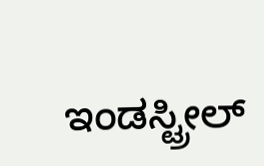ಇಂಡಸ್ಟ್ರೀಲ್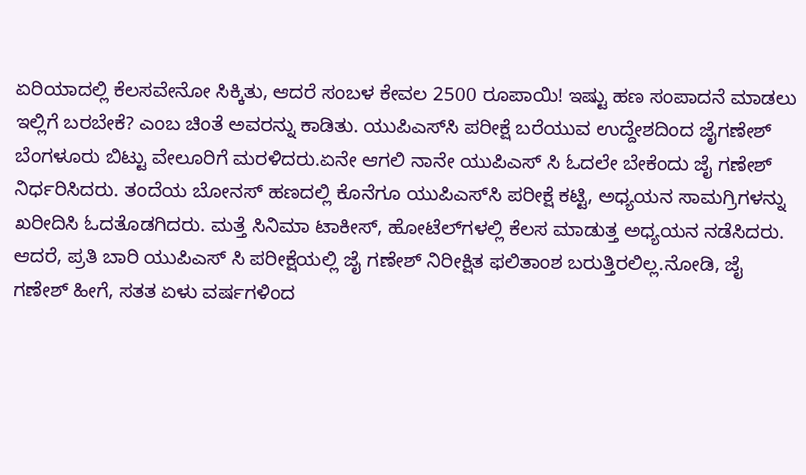ಏರಿಯಾದಲ್ಲಿ ಕೆಲಸವೇನೋ ಸಿಕ್ಕಿತು, ಆದರೆ ಸಂಬಳ ಕೇವಲ 2500 ರೂಪಾಯಿ! ಇಷ್ಟು ಹಣ ಸಂಪಾದನೆ ಮಾಡಲು ಇಲ್ಲಿಗೆ ಬರಬೇಕೆ? ಎಂಬ ಚಿಂತೆ ಅವರನ್ನು ಕಾಡಿತು. ಯುಪಿಎಸ್‌ಸಿ ಪರೀಕ್ಷೆ ಬರೆಯುವ ಉದ್ದೇಶದಿಂದ ಜೈಗಣೇಶ್ ಬೆಂಗಳೂರು ಬಿಟ್ಟು ವೇಲೂರಿಗೆ ಮರಳಿದರು.ಏನೇ ಆಗಲಿ ನಾನೇ ಯುಪಿಎಸ್ ಸಿ ಓದಲೇ ಬೇಕೆಂದು ಜೈ ಗಣೇಶ್ ನಿರ್ಧರಿಸಿದರು. ತಂದೆಯ ಬೋನಸ್ ಹಣದಲ್ಲಿ ಕೊನೆಗೂ ಯುಪಿಎಸ್‌ಸಿ ಪರೀಕ್ಷೆ ಕಟ್ಟಿ, ಅಧ್ಯಯನ ಸಾಮಗ್ರಿಗಳನ್ನು ಖರೀದಿಸಿ ಓದತೊಡಗಿದರು. ಮತ್ತೆ ಸಿನಿಮಾ ಟಾಕೀಸ್, ಹೋಟೆಲ್‌ಗಳಲ್ಲಿ ಕೆಲಸ ಮಾಡುತ್ತ ಅಧ್ಯಯನ ನಡೆಸಿದರು. ಆದರೆ, ಪ್ರತಿ ಬಾರಿ ಯುಪಿಎಸ್ ಸಿ ಪರೀಕ್ಷೆಯಲ್ಲಿ ಜೈ ಗಣೇಶ್ ನಿರೀಕ್ಷಿತ ಫಲಿತಾಂಶ ಬರುತ್ತಿರಲಿಲ್ಲ.ನೋಡಿ, ಜೈ ಗಣೇಶ್ ಹೀಗೆ, ಸತತ ಏಳು ವರ್ಷಗಳಿಂದ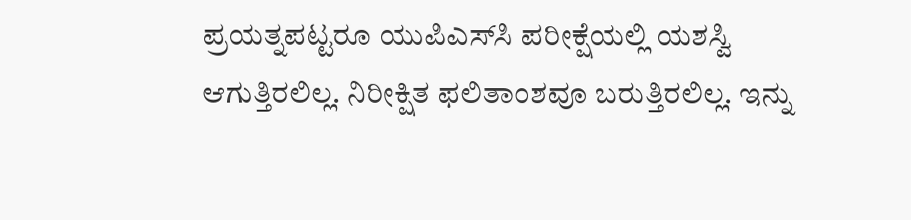ಪ್ರಯತ್ನಪಟ್ಟರೂ ಯುಪಿಎಸ್‌ಸಿ ಪರೀಕ್ಷೆಯಲ್ಲಿ ಯಶಸ್ವಿ ಆಗುತ್ತಿರಲಿಲ್ಲ. ನಿರೀಕ್ಷಿತ ಫಲಿತಾಂಶವೂ ಬರುತ್ತಿರಲಿಲ್ಲ. ಇನ್ನು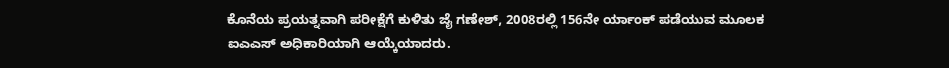ಕೊನೆಯ ಪ್ರಯತ್ನವಾಗಿ ಪರೀಕ್ಷೆಗೆ ಕುಳಿತು ಜೈ ಗಣೇಶ್, 2008ರಲ್ಲಿ 156ನೇ ರ್ಯಾಂಕ್‌ ಪಡೆಯುವ ಮೂಲಕ ಐಎಎಸ್ ಅಧಿಕಾರಿಯಾಗಿ ಆಯ್ಕೆಯಾದರು.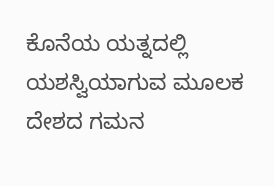ಕೊನೆಯ ಯತ್ನದಲ್ಲಿ ಯಶಸ್ವಿಯಾಗುವ ಮೂಲಕ ದೇಶದ ಗಮನ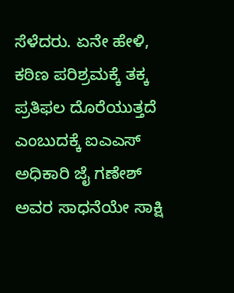ಸೆಳೆದರು. ಏನೇ ಹೇಳಿ, ಕಠಿಣ ಪರಿಶ್ರಮಕ್ಕೆ ತಕ್ಕ ಪ್ರತಿಫಲ ದೊರೆಯುತ್ತದೆ ಎಂಬುದಕ್ಕೆ ಐಎಎಸ್ ಅಧಿಕಾರಿ ಜೈ ಗಣೇಶ್ ಅವರ ಸಾಧನೆಯೇ ಸಾಕ್ಷಿ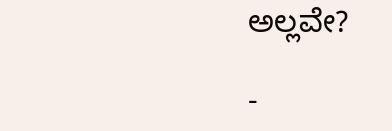ಅಲ್ಲವೇ?

-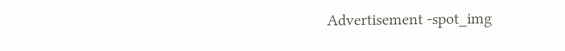Advertisement -spot_img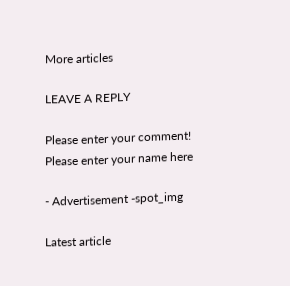More articles

LEAVE A REPLY

Please enter your comment!
Please enter your name here

- Advertisement -spot_img

Latest article